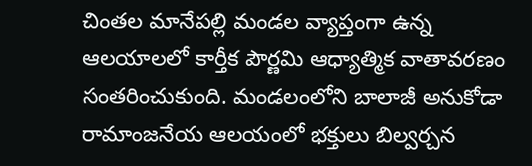చింతల మానేపల్లి మండల వ్యాప్తంగా ఉన్న ఆలయాలలో కార్తీక పౌర్ణమి ఆధ్యాత్మిక వాతావరణం సంతరించుకుంది. మండలంలోని బాలాజీ అనుకోడా రామాంజనేయ ఆలయంలో భక్తులు బిల్వర్చన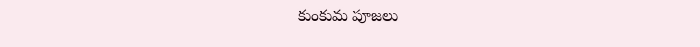కుంకుమ పూజలు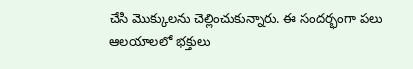చేసి మొక్కులను చెల్లించుకున్నారు. ఈ సందర్భంగా పలు ఆలయాలలో భక్తులు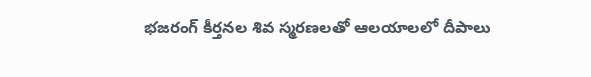భజరంగ్ కీర్తనల శివ స్మరణలతో ఆలయాలలో దీపాలు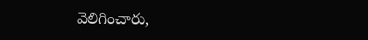వెలిగించారు,